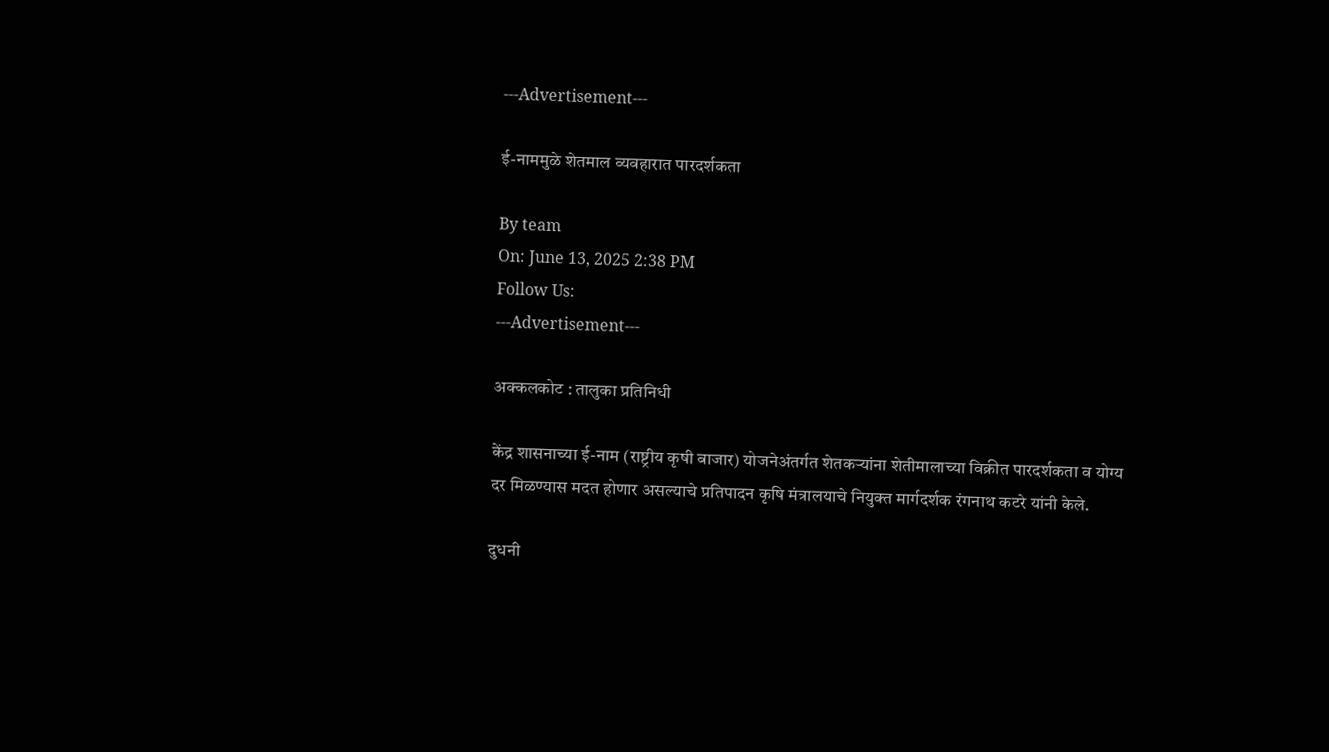---Advertisement---

ई-नाममुळे शेतमाल व्यवहारात पारदर्शकता

By team
On: June 13, 2025 2:38 PM
Follow Us:
---Advertisement---

अक्कलकोट : तालुका प्रतिनिधी

केंद्र शासनाच्या ई-नाम (राष्ट्रीय कृषी बाजार) योजनेअंतर्गत शेतकऱ्यांना शेतीमालाच्या विक्रीत पारदर्शकता व योग्य दर मिळण्यास मदत होणार असल्याचे प्रतिपादन कृषि मंत्रालयाचे नियुक्त मार्गदर्शक रंगनाथ कटरे यांनी केले.

दुधनी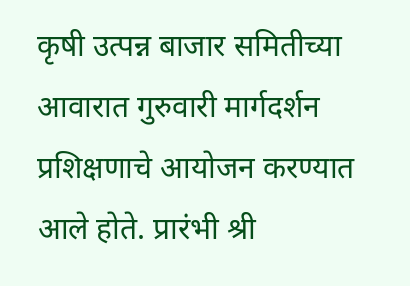कृषी उत्पन्न बाजार समितीच्या आवारात गुरुवारी मार्गदर्शन प्रशिक्षणाचे आयोजन करण्यात आले होते. प्रारंभी श्री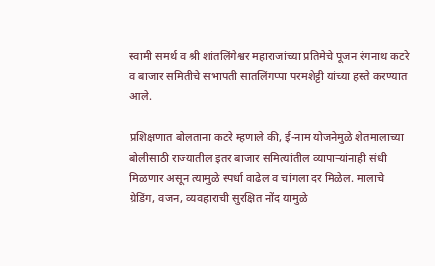स्वामी समर्थ व श्री शांतलिंगेश्वर महाराजांच्या प्रतिमेचे पूजन रंगनाथ कटरे व बाजार समितीचे सभापती सातलिंगप्पा परमशेट्टी यांच्या हस्ते करण्यात आले.

प्रशिक्षणात बोलताना कटरे म्हणाले की, ई-नाम योजनेमुळे शेतमालाच्या बोलीसाठी राज्यातील इतर बाजार समित्यांतील व्यापाऱ्यांनाही संधी मिळणार असून त्यामुळे स्पर्धा वाढेल व चांगला दर मिळेल. मालाचे ग्रेडिंग, वजन, व्यवहाराची सुरक्षित नोंद यामुळे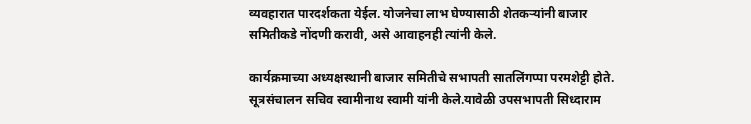व्यवहारात पारदर्शकता येईल. योजनेचा लाभ घेण्यासाठी शेतकऱ्यांनी बाजार समितीकडे नोंदणी करावी, असे आवाहनही त्यांनी केले.

कार्यक्रमाच्या अध्यक्षस्थानी बाजार समितीचे सभापती सातलिंगप्पा परमशेट्टी होते. सूत्रसंचालन सचिव स्वामीनाथ स्वामी यांनी केले.यावेळी उपसभापती सिध्दाराम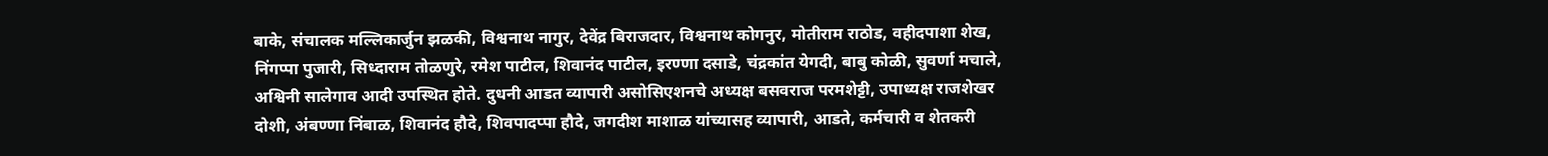बाके, संचालक मल्लिकार्जुन झळकी, विश्वनाथ नागुर, देवेंद्र बिराजदार, विश्वनाथ कोगनुर, मोतीराम राठोड, वहीदपाशा शेख, निंगप्पा पुजारी, सिध्दाराम तोळणुरे, रमेश पाटील, शिवानंद पाटील, इरण्णा दसाडे, चंद्रकांत येगदी, बाबु कोळी, सुवर्णा मचाले, अश्विनी सालेगाव आदी उपस्थित होते. दुधनी आडत व्यापारी असोसिएशनचे अध्यक्ष बसवराज परमशेट्टी, उपाध्यक्ष राजशेखर दोशी, अंबण्णा निंबाळ, शिवानंद हौदे, शिवपादप्पा हौदे, जगदीश माशाळ यांच्यासह व्यापारी, आडते, कर्मचारी व शेतकरी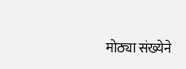मोठ्या संख्येने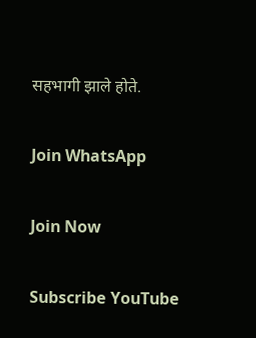सहभागी झाले होते.

Join WhatsApp

Join Now

Subscribe YouTube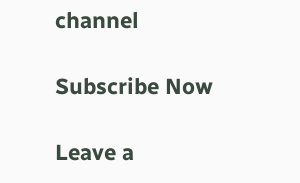channel

Subscribe Now

Leave a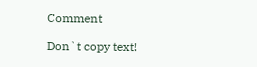Comment

Don`t copy text!